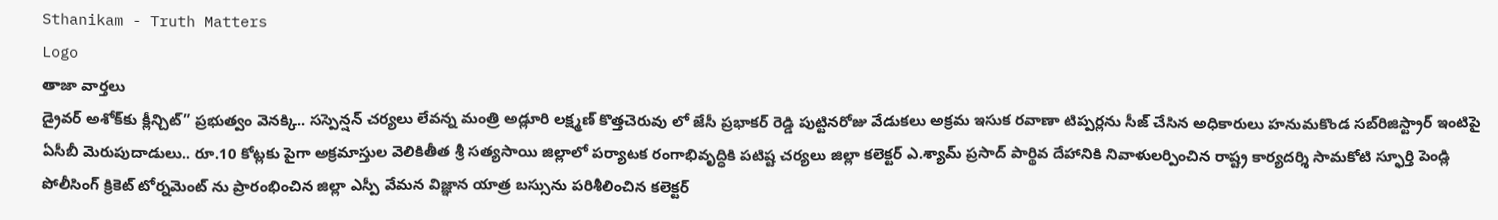Sthanikam - Truth Matters
Logo
తాజా వార్తలు
డ్రైవర్ అశోక్‌కు క్లీన్చిట్” ప్రభుత్వం వెనక్కి.. సస్పెన్షన్ చర్యలు లేవన్న మంత్రి అడ్లూరి లక్ష్మణ్ కొత్తచెరువు లో జేసీ ప్రభాకర్ రెడ్డి పుట్టినరోజు వేడుకలు అక్రమ ఇసుక రవాణా టిప్పర్లను సీజ్ చేసిన అధికారులు హనుమకొండ సబ్‌రిజిస్ట్రార్ ఇంటిపై ఏసీబీ మెరుపుదాడులు.. రూ.10 కోట్లకు పైగా అక్రమాస్తుల వెలికితీత శ్రీ సత్యసాయి జిల్లాలో పర్యాటక రంగాభివృద్ధికి పటిష్ట చర్యలు జిల్లా కలెక్టర్ ఎ.శ్యామ్ ప్రసాద్ పార్థివ దేహానికి నివాళులర్పించిన రాష్ట్ర కార్యదర్శి సామకోటి స్ఫూర్తి పెండ్లి పోలీసింగ్ క్రికెట్ టోర్నమెంట్ ను ప్రారంభించిన జిల్లా ఎస్పీ వేమన విజ్ఞాన యాత్ర బస్సును పరిశీలించిన కలెక్టర్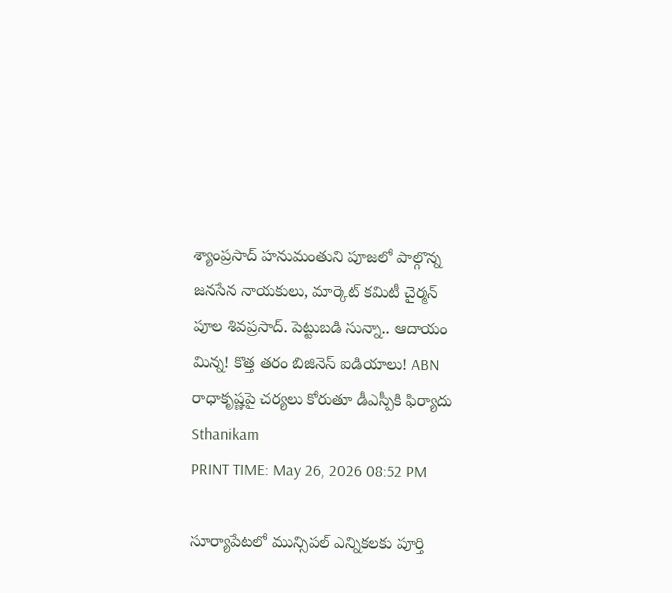శ్యాంప్రసాద్ హనుమంతుని పూజలో పాల్గొన్న జనసేన నాయకులు, మార్కెట్ కమిటీ చైర్మన్ పూల శివప్రసాద్. పెట్టుబడి సున్నా.. ఆదాయం మిన్న! కొత్త తరం బిజినెస్ ఐడియాలు! ABN రాధాకృష్ణపై చర్యలు కోరుతూ డీఎస్పీకి ఫిర్యాదు
Sthanikam
PRINT TIME: May 26, 2026 08:52 PM

సూర్యాపేటలో మున్సిపల్ ఎన్నికలకు పూర్తి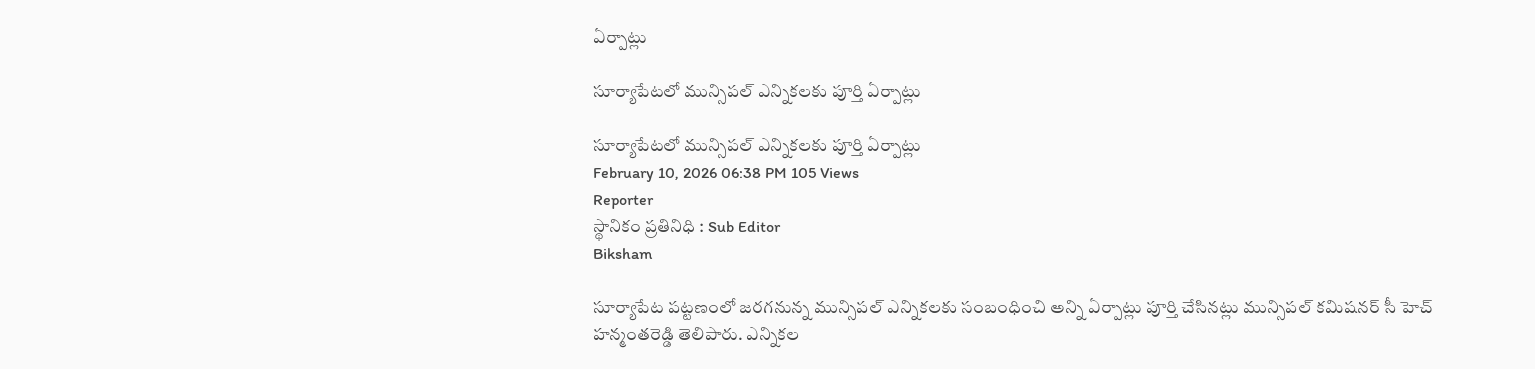ఏర్పాట్లు

సూర్యాపేటలో మున్సిపల్ ఎన్నికలకు పూర్తి ఏర్పాట్లు

సూర్యాపేటలో మున్సిపల్ ఎన్నికలకు పూర్తి ఏర్పాట్లు
February 10, 2026 06:38 PM 105 Views
Reporter
స్థానికం ప్రతినిధి : Sub Editor
Biksham

సూర్యాపేట పట్టణంలో జరగనున్న మున్సిపల్ ఎన్నికలకు సంబంధించి అన్ని ఏర్పాట్లు పూర్తి చేసినట్లు మున్సిపల్ కమిషనర్ సీ హెచ్ హన్మంతరెడ్డి తెలిపారు. ఎన్నికల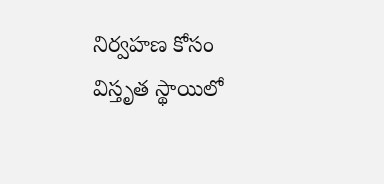నిర్వహణ కోసం విస్తృత స్థాయిలో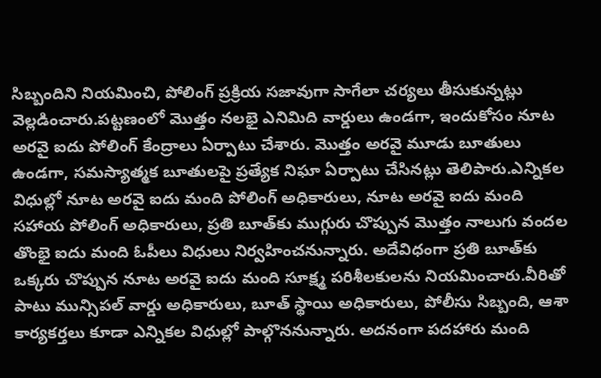సిబ్బందిని నియమించి, పోలింగ్ ప్రక్రియ సజావుగా సాగేలా చర్యలు తీసుకున్నట్లు వెల్లడించారు.పట్టణంలో మొత్తం నలభై ఎనిమిది వార్డులు ఉండగా, ఇందుకోసం నూట అరవై ఐదు పోలింగ్ కేంద్రాలు ఏర్పాటు చేశారు. మొత్తం అరవై మూడు బూతులు ఉండగా, సమస్యాత్మక బూతులపై ప్రత్యేక నిఘా ఏర్పాటు చేసినట్లు తెలిపారు.ఎన్నికల విధుల్లో నూట అరవై ఐదు మంది పోలింగ్ అధికారులు, నూట అరవై ఐదు మంది సహాయ పోలింగ్ అధికారులు, ప్రతి బూత్‌కు ముగ్గురు చొప్పున మొత్తం నాలుగు వందల తొంభై ఐదు మంది ఓపీలు విధులు నిర్వహించనున్నారు. అదేవిధంగా ప్రతి బూత్‌కు ఒక్కరు చొప్పున నూట అరవై ఐదు మంది సూక్ష్మ పరిశీలకులను నియమించారు.వీరితో పాటు మున్సిపల్ వార్డు అధికారులు, బూత్ స్థాయి అధికారులు, పోలీసు సిబ్బంది, ఆశా కార్యకర్తలు కూడా ఎన్నికల విధుల్లో పాల్గొననున్నారు. అదనంగా పదహారు మంది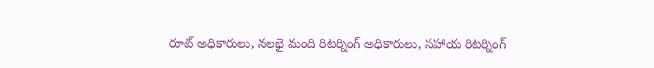రూట్ అధికారులు, నలభై మంది రిటర్నింగ్ అధికారులు, సహాయ రిటర్నింగ్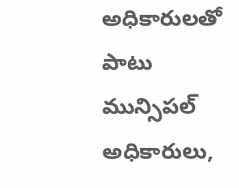అధికారులతో పాటు మున్సిపల్ అధికారులు,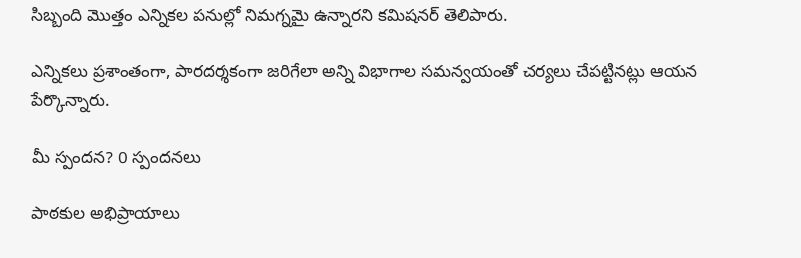సిబ్బంది మొత్తం ఎన్నికల పనుల్లో నిమగ్నమై ఉన్నారని కమిషనర్ తెలిపారు.

ఎన్నికలు ప్రశాంతంగా, పారదర్శకంగా జరిగేలా అన్ని విభాగాల సమన్వయంతో చర్యలు చేపట్టినట్లు ఆయన పేర్కొన్నారు.

మీ స్పందన? 0 స్పందనలు

పాఠకుల అభిప్రాయాలు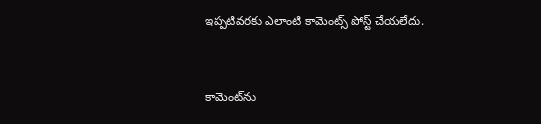ఇప్పటివరకు ఎలాంటి కామెంట్స్ పోస్ట్ చేయలేదు.


కామెంట్‌ను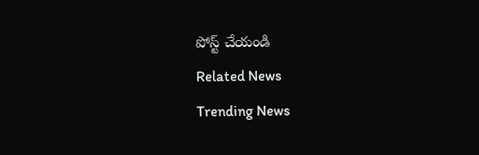పోస్ట్ చేయండి
Related News
Trending News